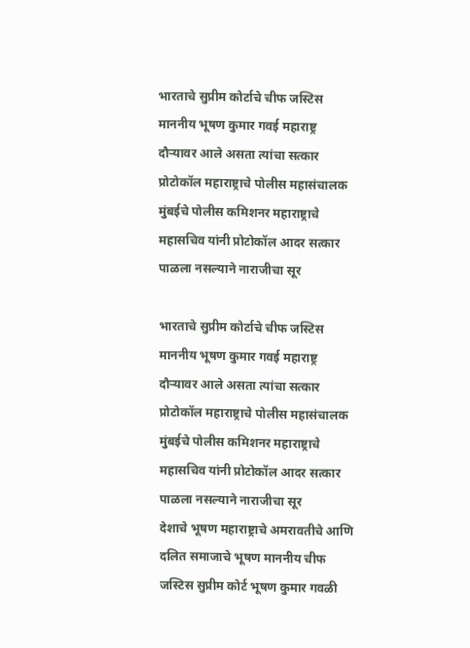भारताचे सुप्रीम कोर्टाचे चीफ जस्टिस माननीय भूषण कुमार गवई महाराष्ट्र दौऱ्यावर आले असता त्यांचा सत्कार प्रोटोकॉल महाराष्ट्राचे पोलीस महासंचालक मुंबईचे पोलीस कमिशनर महाराष्ट्राचे महासचिव यांनी प्रोटोकॉल आदर सत्कार पाळला नसल्याने नाराजीचा सूर

भारताचे सुप्रीम कोर्टाचे चीफ जस्टिस माननीय भूषण कुमार गवई महाराष्ट्र दौऱ्यावर आले असता त्यांचा सत्कार प्रोटोकॉल महाराष्ट्राचे पोलीस महासंचालक मुंबईचे पोलीस कमिशनर महाराष्ट्राचे महासचिव यांनी प्रोटोकॉल आदर सत्कार पाळला नसल्याने नाराजीचा सूर
देशाचे भूषण महाराष्ट्राचे अमरावतीचे आणि दलित समाजाचे भूषण माननीय चीफ जस्टिस सुप्रीम कोर्ट भूषण कुमार गवळी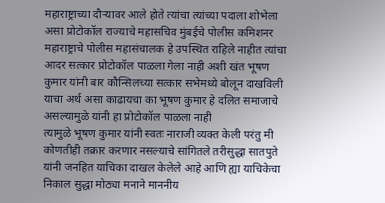महाराष्ट्राच्या दौऱ्यावर आले होते त्यांचा त्यांच्या पदाला शोभेला असा प्रोटोकॉल राज्याचे महासचिव मुंबईचे पोलीस कमिशनर महाराष्ट्राचे पोलीस महासंचालक हे उपस्थित राहिले नाहीत त्यांचा आदर सत्कार प्रोटोकॉल पाळला गेला नाही अशी खंत भूषण कुमार यांनी बार कौन्सिलच्या सत्कार सभेमध्ये बोलून दाखविली याचा अर्थ असा काढायचा का भूषण कुमार हे दलित समाजाचे असल्यामुळे यांनी हा प्रोटोकॉल पाळला नाही
त्यामुळे भूषण कुमार यांनी स्वतः नाराजी व्यक्त केली परंतु मी कोणतीही तक्रार करणार नसल्याचे सांगितले तरीसुद्धा सातपुते यांनी जनहित याचिका दाखल केलेले आहे आणि ह्या याचिकेचा निकाल सुद्धा मोठ्या मनाने माननीय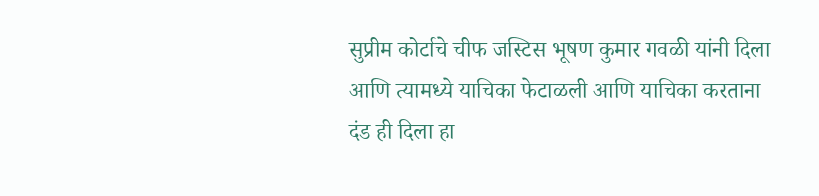सुप्रीम कोर्टाचे चीफ जस्टिस भूषण कुमार गवळी यांनी दिला आणि त्यामध्ये याचिका फेटाळली आणि याचिका करताना दंड ही दिला हा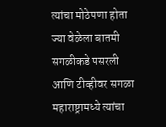त्यांचा मोठेपणा होता ज्या वेळेला बातमी सगळीकडे पसरली आणि टीव्हीवर सगळा महाराष्ट्रामध्ये त्यांचा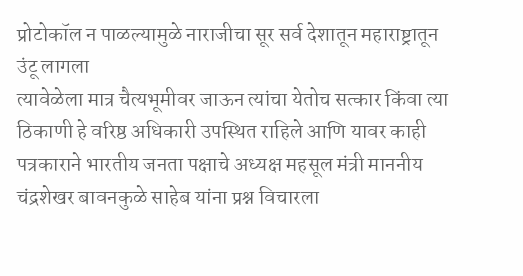प्रोटोकॉल न पाळल्यामुळे नाराजीचा सूर सर्व देशातून महाराष्ट्रातून उंटू लागला
त्यावेळेला मात्र चैत्यभूमीवर जाऊन त्यांचा येतोच सत्कार किंवा त्या ठिकाणी हे वरिष्ठ अधिकारी उपस्थित राहिले आणि यावर काही पत्रकाराने भारतीय जनता पक्षाचे अध्यक्ष महसूल मंत्री माननीय चंद्रशेखर बावनकुळे साहेब यांना प्रश्न विचारला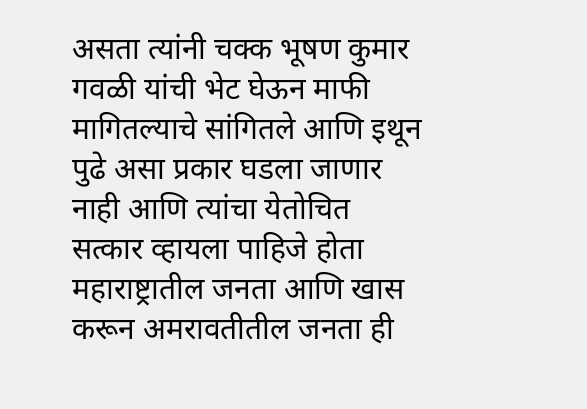असता त्यांनी चक्क भूषण कुमार गवळी यांची भेट घेऊन माफी मागितल्याचे सांगितले आणि इथून पुढे असा प्रकार घडला जाणार नाही आणि त्यांचा येतोचित सत्कार व्हायला पाहिजे होता महाराष्ट्रातील जनता आणि खास करून अमरावतीतील जनता ही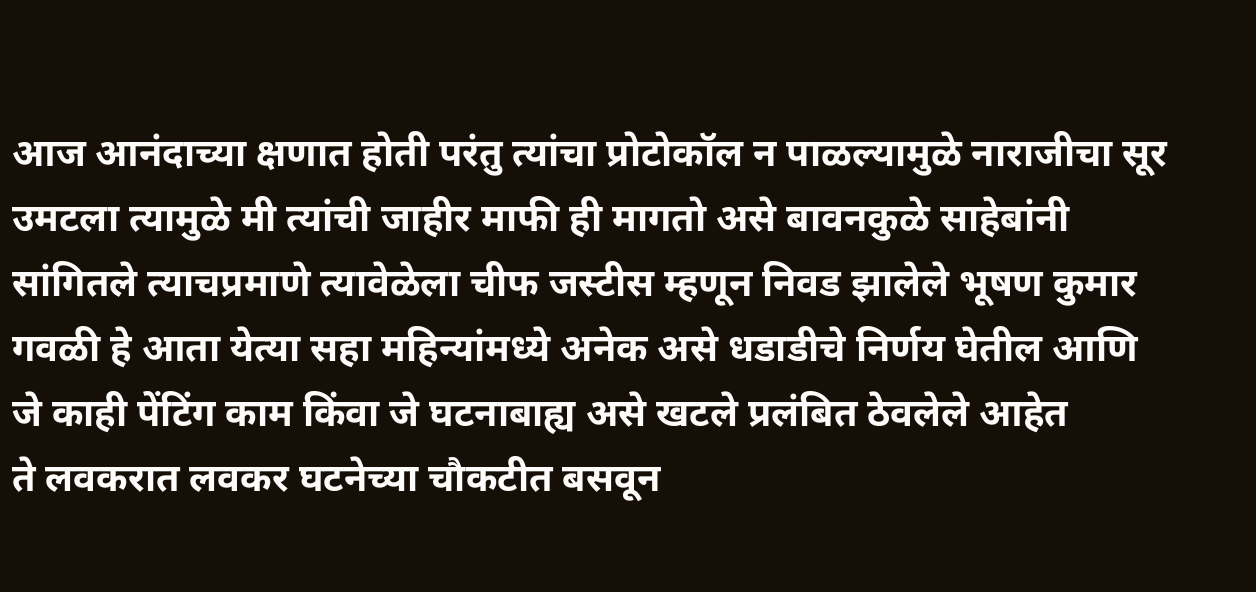आज आनंदाच्या क्षणात होती परंतु त्यांचा प्रोटोकॉल न पाळल्यामुळे नाराजीचा सूर उमटला त्यामुळे मी त्यांची जाहीर माफी ही मागतो असे बावनकुळे साहेबांनी सांगितले त्याचप्रमाणे त्यावेळेला चीफ जस्टीस म्हणून निवड झालेले भूषण कुमार गवळी हे आता येत्या सहा महिन्यांमध्ये अनेक असे धडाडीचे निर्णय घेतील आणि जे काही पेंटिंग काम किंवा जे घटनाबाह्य असे खटले प्रलंबित ठेवलेले आहेत
ते लवकरात लवकर घटनेच्या चौकटीत बसवून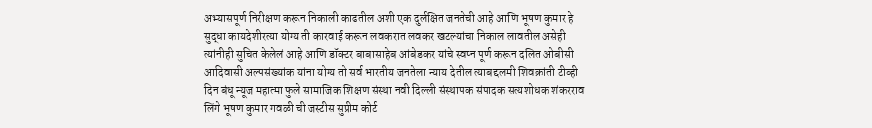अभ्यासपूर्ण निरीक्षण करून निकाली काढतील अशी एक दुर्लक्षित जनतेची आहे आणि भूषण कुमार हे सुद्धा कायदेशीरत्या योग्य ती कारवाई करून लवकरात लवकर खटल्यांचा निकाल लावतील असेही त्यांनीही सुचित केलेलं आहे आणि डॉक्टर बाबासाहेब आंबेडकर यांचे स्वप्न पूर्ण करून दलित ओबीसी आदिवासी अल्पसंख्यांक यांना योग्य तो सर्व भारतीय जनतेला न्याय देतील त्याबद्दलमी शिवक्रांती टीव्ही दिन बंधू न्यूज महात्मा फुले सामाजिक शिक्षण संस्था नवी दिल्ली संस्थापक संपादक सत्यशोधक शंकरराव लिंगे भूषण कुमार गवळी ची जस्टीस सुप्रीम कोर्ट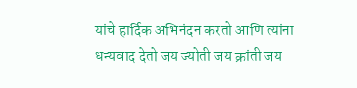यांचे हार्दिक अभिनंदन करतो आणि त्यांना धन्यवाद देतो जय ज्योती जय क्रांती जय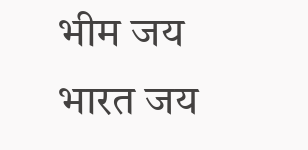भीम जय भारत जय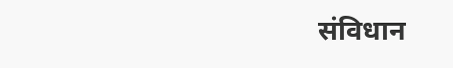संविधान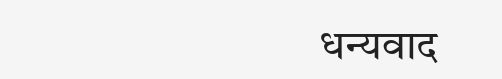धन्यवाद